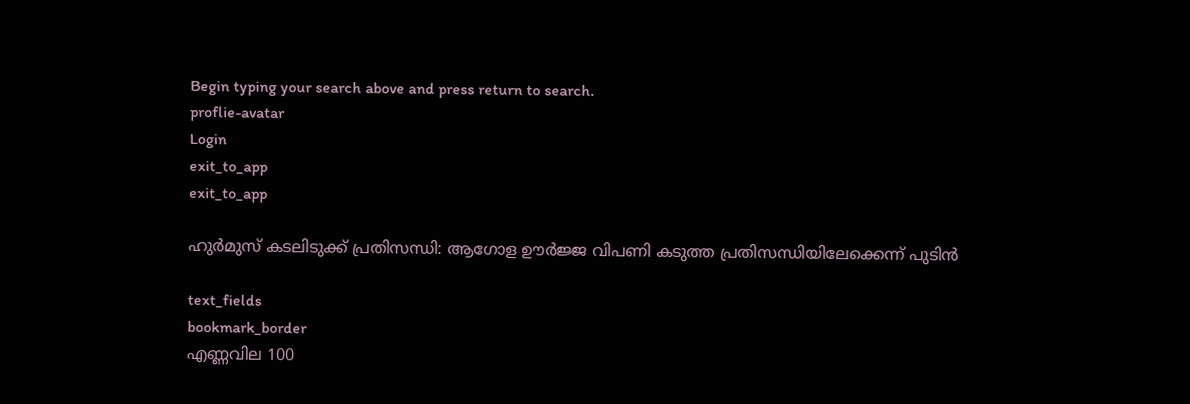Begin typing your search above and press return to search.
proflie-avatar
Login
exit_to_app
exit_to_app

ഹുർമുസ് കടലിടുക്ക് പ്രതിസന്ധി: ആഗോള ഊർജ്ജ വിപണി കടുത്ത പ്രതിസന്ധിയിലേക്കെന്ന് പുടിൻ

text_fields
bookmark_border
എണ്ണവില 100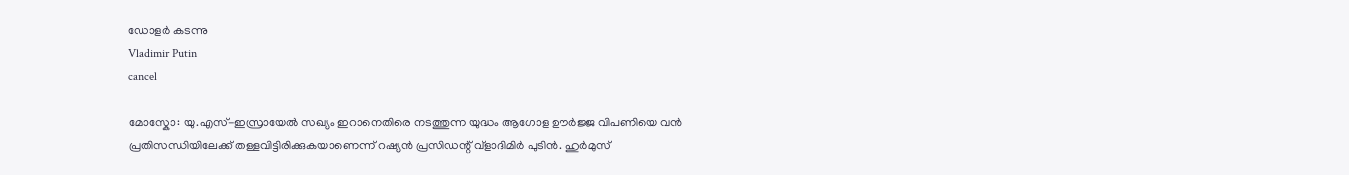ഡോളർ കടന്നു
Vladimir Putin
cancel

മോസ്കോ: യു.എസ്-ഇസ്രായേൽ സഖ്യം ഇറാനെതിരെ നടത്തുന്ന യുദ്ധം ആഗോള ഊർജ്ജ വിപണിയെ വൻ പ്രതിസന്ധിയിലേക്ക് തള്ളവിട്ടിരിക്കുകയാണെന്ന് റഷ്യൻ പ്രസിഡന്റ് വ്ളാദിമിർ പുടിൻ. ഹുർമുസ്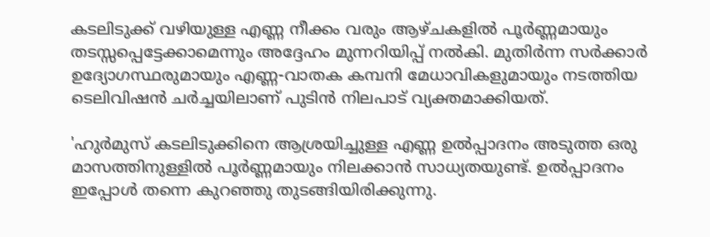കടലിടുക്ക് വഴിയുള്ള എണ്ണ നീക്കം വരും ആഴ്ചകളിൽ പൂർണ്ണമായും തടസ്സപ്പെട്ടേക്കാമെന്നും അദ്ദേഹം മുന്നറിയിപ്പ് നൽകി. മുതിർന്ന സർക്കാർ ഉദ്യോഗസ്ഥരുമായും എണ്ണ-വാതക കമ്പനി മേധാവികളുമായും നടത്തിയ ടെലിവിഷൻ ചർച്ചയിലാണ് പുടിൻ നിലപാട് വ്യക്തമാക്കിയത്.

'ഹുർമുസ് കടലിടുക്കിനെ ആശ്രയിച്ചുള്ള എണ്ണ ഉൽപ്പാദനം അടുത്ത ഒരു മാസത്തിനുള്ളിൽ പൂർണ്ണമായും നിലക്കാൻ സാധ്യതയുണ്ട്. ഉൽപ്പാദനം ഇപ്പോൾ തന്നെ കുറഞ്ഞു തുടങ്ങിയിരിക്കുന്നു.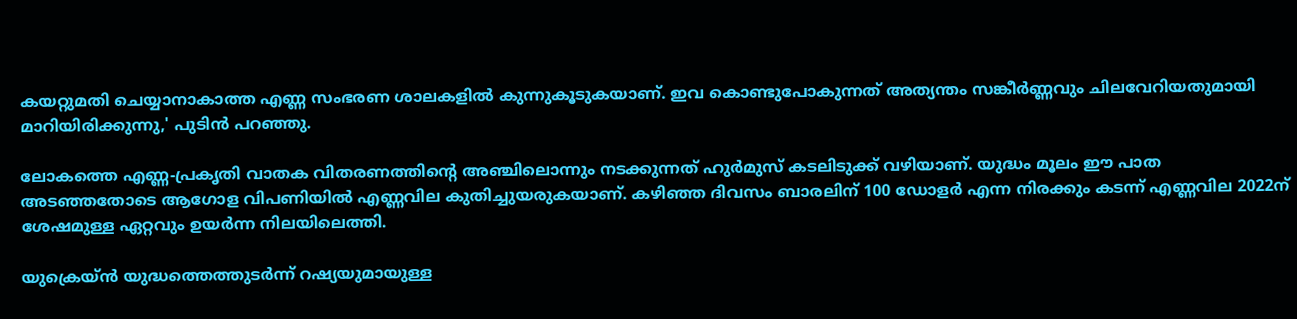കയറ്റുമതി ചെയ്യാനാകാത്ത എണ്ണ സംഭരണ ശാലകളിൽ കുന്നുകൂടുകയാണ്. ഇവ കൊണ്ടുപോകുന്നത് അത്യന്തം സങ്കീർണ്ണവും ചിലവേറിയതുമായി മാറിയിരിക്കുന്നു,' പുടിൻ പറഞ്ഞു.

ലോകത്തെ എണ്ണ-പ്രകൃതി വാതക വിതരണത്തിന്റെ അഞ്ചിലൊന്നും നടക്കുന്നത് ഹുർമുസ് കടലിടുക്ക് വഴിയാണ്. യുദ്ധം മൂലം ഈ പാത അടഞ്ഞതോടെ ആഗോള വിപണിയിൽ എണ്ണവില കുതിച്ചുയരുകയാണ്. കഴിഞ്ഞ ദിവസം ബാരലിന് 100 ഡോളർ എന്ന നിരക്കും കടന്ന് എണ്ണവില 2022ന് ശേഷമുള്ള ഏറ്റവും ഉയർന്ന നിലയിലെത്തി.

യുക്രെയ്ൻ യുദ്ധത്തെത്തുടർന്ന് റഷ്യയുമായുള്ള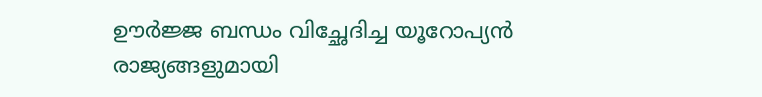ഊർജ്ജ ബന്ധം വിച്ഛേദിച്ച യൂറോപ്യൻ രാജ്യങ്ങളുമായി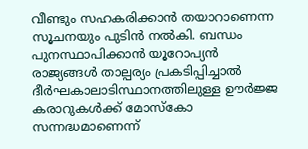വീണ്ടും സഹകരിക്കാൻ തയാറാണെന്ന സൂചനയും പുടിൻ നൽകി. ബന്ധം പുനസ്ഥാപിക്കാൻ യൂറോപ്യൻ രാജ്യങ്ങൾ താല്പര്യം പ്രകടിപ്പിച്ചാൽ ദീർഘകാലാടിസ്ഥാനത്തിലുള്ള ഊർജ്ജ കരാറുകൾക്ക് മോസ്കോ സന്നദ്ധമാണെന്ന്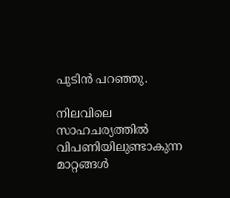പുടിൻ പറഞ്ഞു.

നിലവിലെ സാഹചര്യത്തിൽ വിപണിയിലുണ്ടാകുന്ന മാറ്റങ്ങൾ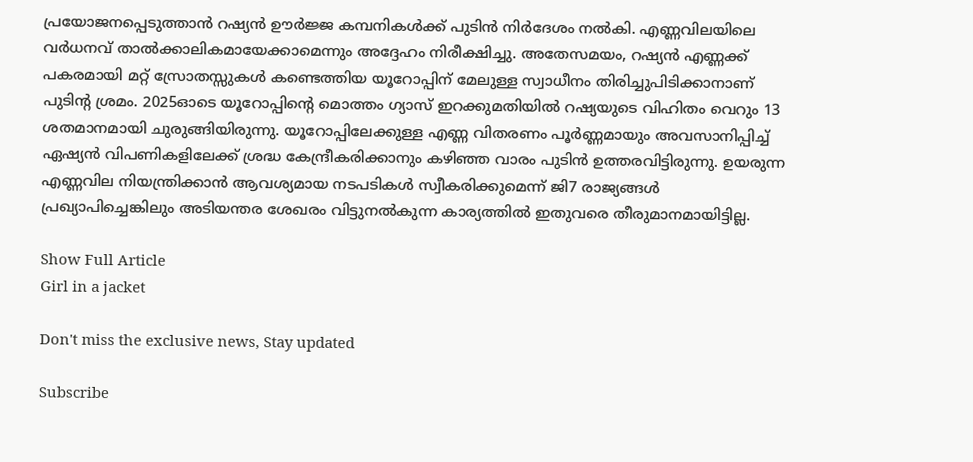പ്രയോജനപ്പെടുത്താൻ റഷ്യൻ ഊർജ്ജ കമ്പനികൾക്ക് പുടിൻ നിർദേശം നൽകി. എണ്ണവിലയിലെ വർധനവ് താൽക്കാലികമായേക്കാമെന്നും അദ്ദേഹം നിരീക്ഷിച്ചു. അതേസമയം, റഷ്യൻ എണ്ണക്ക് പകരമായി മറ്റ് സ്രോതസ്സുകൾ കണ്ടെത്തിയ യൂറോപ്പിന് മേലുള്ള സ്വാധീനം തിരിച്ചുപിടിക്കാനാണ് പുടിന്റ ശ്രമം. 2025ഓടെ യൂറോപ്പിന്റെ മൊത്തം ഗ്യാസ് ഇറക്കുമതിയിൽ റഷ്യയുടെ വിഹിതം വെറും 13 ശതമാനമായി ചുരുങ്ങിയിരുന്നു. യൂറോപ്പിലേക്കുള്ള എണ്ണ വിതരണം പൂർണ്ണമായും അവസാനിപ്പിച്ച് ഏഷ്യൻ വിപണികളിലേക്ക് ശ്രദ്ധ കേന്ദ്രീകരിക്കാനും കഴിഞ്ഞ വാരം പുടിൻ ഉത്തരവിട്ടിരുന്നു. ഉയരുന്ന എണ്ണവില നിയന്ത്രിക്കാൻ ആവശ്യമായ നടപടികൾ സ്വീകരിക്കുമെന്ന് ജി7 രാജ്യങ്ങൾ പ്രഖ്യാപിച്ചെങ്കിലും അടിയന്തര ശേഖരം വിട്ടുനൽകുന്ന കാര്യത്തിൽ ഇതുവരെ തീരുമാനമായിട്ടില്ല.

Show Full Article
Girl in a jacket

Don't miss the exclusive news, Stay updated

Subscribe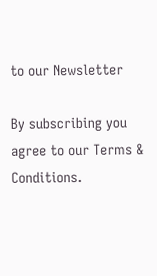to our Newsletter

By subscribing you agree to our Terms & Conditions.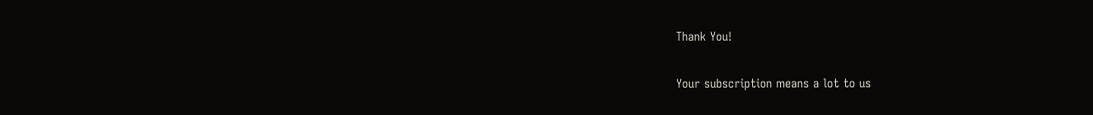Thank You!

Your subscription means a lot to us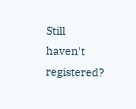Still haven't registered?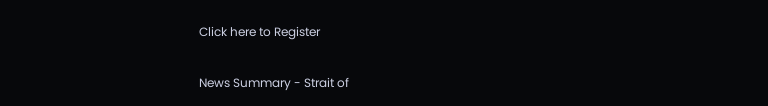Click here to Register

News Summary - Strait of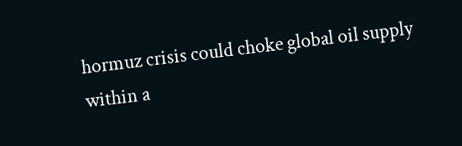hormuz crisis could choke global oil supply within a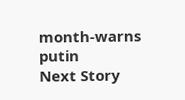month-warns putin
Next Story